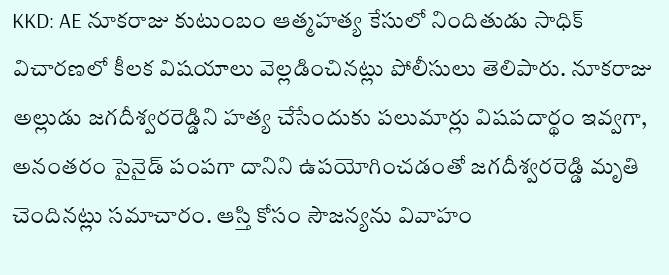KKD: AE నూకరాజు కుటుంబం ఆత్మహత్య కేసులో నిందితుడు సాధిక్ విచారణలో కీలక విషయాలు వెల్లడించినట్లు పోలీసులు తెలిపారు. నూకరాజు అల్లుడు జగదీశ్వరరెడ్డిని హత్య చేసేందుకు పలుమార్లు విషపదార్థం ఇవ్వగా, అనంతరం సైనైడ్ పంపగా దానిని ఉపయోగించడంతో జగదీశ్వరరెడ్డి మృతి చెందినట్లు సమాచారం. ఆస్తి కోసం సౌజన్యను వివాహం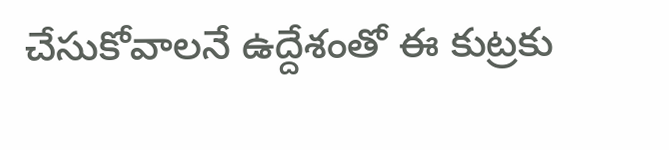చేసుకోవాలనే ఉద్దేశంతో ఈ కుట్రకు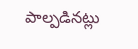పాల్పడినట్లు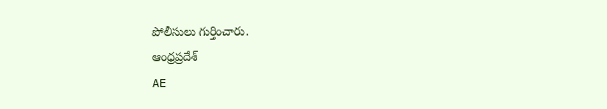పోలీసులు గుర్తించారు.
ఆంధ్రప్రదేశ్
AE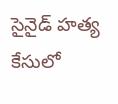సైనైడ్ హత్య కేసులో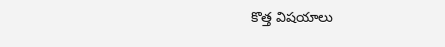కొత్త విషయాలు